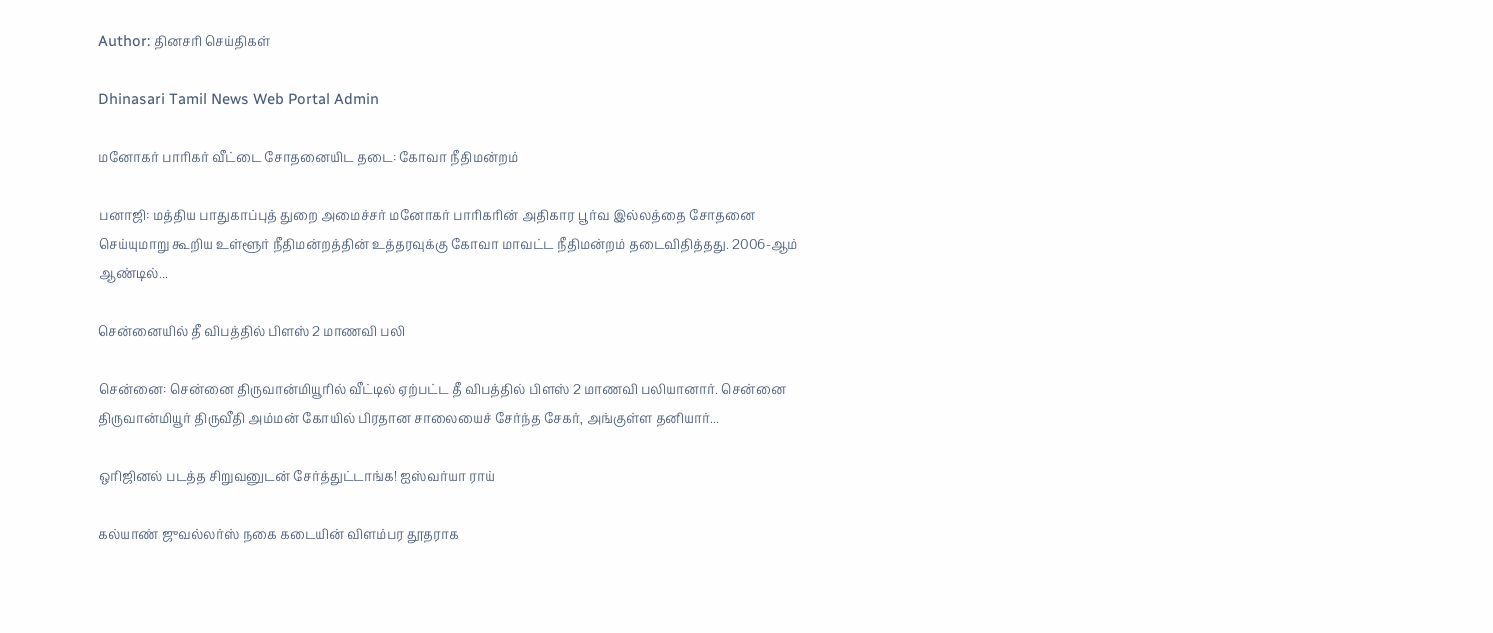Author: தினசரி செய்திகள்

Dhinasari Tamil News Web Portal Admin

மனோகர் பாரிகர் வீட்டை சோதனையிட தடை: கோவா நீதிமன்றம்

பனாஜி: மத்திய பாதுகாப்புத் துறை அமைச்சர் மனோகர் பாரிகரின் அதிகார பூர்வ இல்லத்தை சோதனை செய்யுமாறு கூறிய உள்ளூர் நீதிமன்றத்தின் உத்தரவுக்கு கோவா மாவட்ட நீதிமன்றம் தடைவிதித்தது. 2006-ஆம் ஆண்டில்...

சென்னையில் தீ விபத்தில் பிளஸ் 2 மாணவி பலி

சென்னை: சென்னை திருவான்மியூரில் வீட்டில் ஏற்பட்ட தீ விபத்தில் பிளஸ் 2 மாணவி பலியானார். சென்னை திருவான்மியூர் திருவீதி அம்மன் கோயில் பிரதான சாலையைச் சேர்ந்த சேகர், அங்குள்ள தனியார்...

ஒரிஜினல் படத்த சிறுவனுடன் சேர்த்துட்டாங்க! ஐஸ்வர்யா ராய்

கல்யாண் ஜுவல்லர்ஸ் நகை கடையின் விளம்பர தூதராக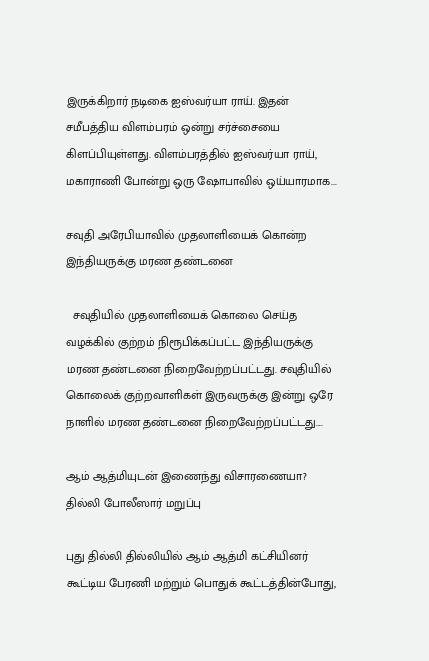இருக்கிறார் நடிகை ஐஸ்வர்யா ராய். இதன் சமீபத்திய விளம்பரம் ஒன்று சர்ச்சையை கிளப்பியுள்ளது. விளம்பரத்தில் ஐஸ்வர்யா ராய், மகாராணி போன்று ஒரு ஷோபாவில் ஒய்யாரமாக...

சவுதி அரேபியாவில் முதலாளியைக் கொன்ற இந்தியருக்கு மரண தண்டனை

  சவுதியில் முதலாளியைக் கொலை செய்த வழக்கில் குற்றம் நிரூபிக்கப்பட்ட இந்தியருக்கு மரண தண்டனை நிறைவேற்றப்பட்டது. சவுதியில் கொலைக் குற்றவாளிகள் இருவருக்கு இன்று ஒரே நாளில் மரண தண்டனை நிறைவேற்றப்பட்டது....

ஆம் ஆத்மியுடன் இணைந்து விசாரணையா? தில்லி போலீஸார் மறுப்பு

புது தில்லி தில்லியில் ஆம் ஆத்மி கட்சியினர் கூட்டிய பேரணி மற்றும் பொதுக் கூட்டத்தின்போது,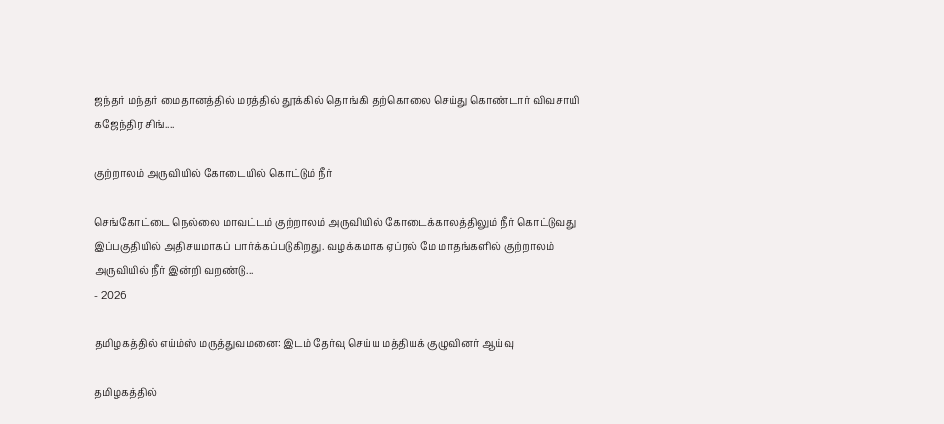ஜந்தர் மந்தர் மைதானத்தில் மரத்தில் தூக்கில் தொங்கி தற்கொலை செய்து கொண்டார் விவசாயி கஜேந்திர சிங்....

குற்றாலம் அருவியில் கோடையில் கொட்டும் நீர்

செங்கோட்டை நெல்லை மாவட்டம் குற்றாலம் அருவியில் கோடைக்காலத்திலும் நீர் கொட்டுவது இப்பகுதியில் அதிசயமாகப் பார்க்கப்படுகிறது. வழக்கமாக ஏப்ரல் மே மாதங்களில் குற்றாலம் அருவியில் நீர் இன்றி வறண்டு...
- 2026

தமிழகத்தில் எய்ம்ஸ் மருத்துவமனை: இடம் தேர்வு செய்ய மத்தியக் குழுவினர் ஆய்வு

தமிழகத்தில்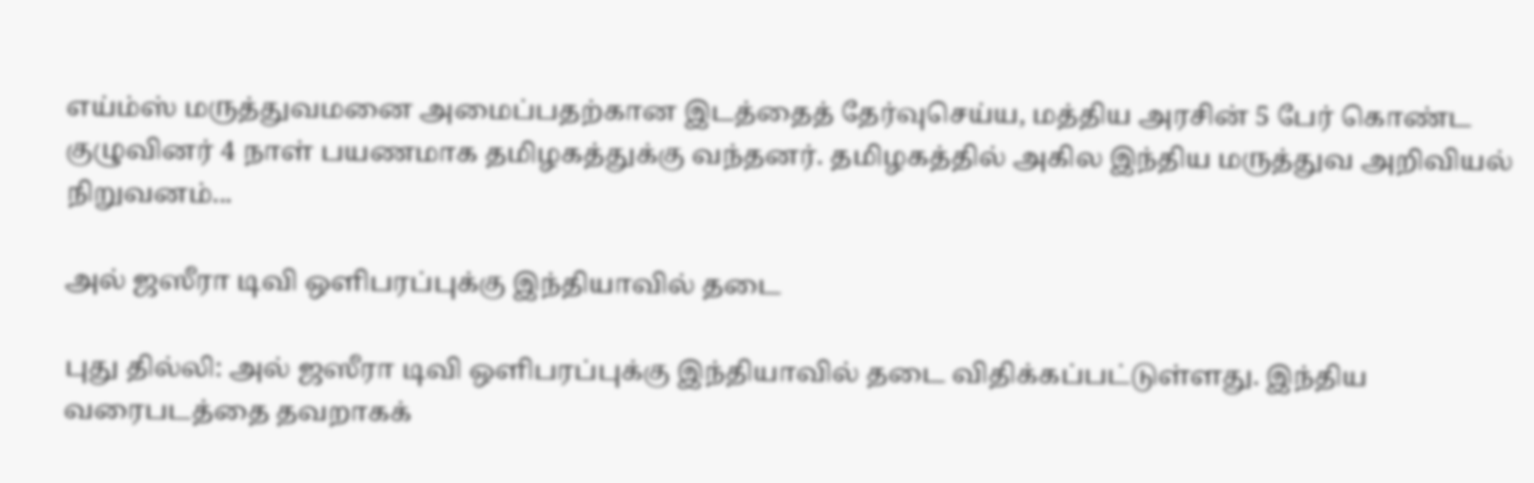எய்ம்ஸ் மருத்துவமனை அமைப்பதற்கான இடத்தைத் தேர்வுசெய்ய, மத்திய அரசின் 5 பேர் கொண்ட குழுவினர் 4 நாள் பயணமாக தமிழகத்துக்கு வந்தனர். தமிழகத்தில் அகில இந்திய மருத்துவ அறிவியல் நிறுவனம்...

அல் ஜஸீரா டிவி ஒளிபரப்புக்கு இந்தியாவில் தடை

புது தில்லி: அல் ஜஸீரா டிவி ஒளிபரப்புக்கு இந்தியாவில் தடை விதிக்கப்பட்டுள்ளது. இந்திய வரைபடத்தை தவறாகக்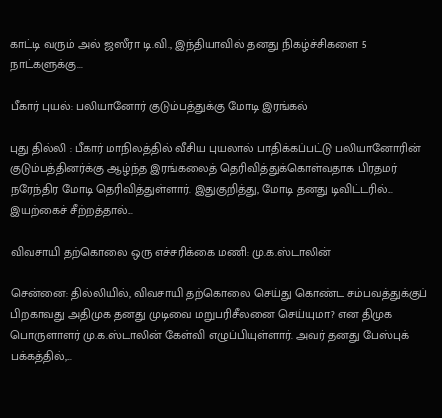காட்டி வரும் அல் ஜஸீரா டி.வி., இந்தியாவில் தனது நிகழ்ச்சிகளை 5 நாட்களுக்கு...

பீகார் புயல்: பலியானோர் குடும்பத்துக்கு மோடி இரங்கல்

புது தில்லி : பீகார் மாநிலத்தில் வீசிய புயலால் பாதிக்கப்பட்டு பலியானோரின் குடும்பத்தினர்க்கு ஆழ்ந்த இரங்கலைத் தெரிவித்துக்கொள்வதாக பிரதமர் நரேந்திர மோடி தெரிவித்துள்ளார். இதுகுறித்து, மோடி தனது டிவிட்டரில்... இயற்கைச் சீற்றத்தால்...

விவசாயி தற்கொலை ஒரு எச்சரிக்கை மணி: மு.க.ஸ்டாலின்

சென்னை: தில்லியில், விவசாயி தற்கொலை செய்து கொண்ட சம்பவத்துக்குப் பிறகாவது அதிமுக தனது முடிவை மறுபரிசீலனை செய்யுமா? என திமுக பொருளாளர் மு.க.ஸ்டாலின் கேள்வி எழுப்பியுள்ளார். அவர் தனது பேஸ்புக் பக்கத்தில்,...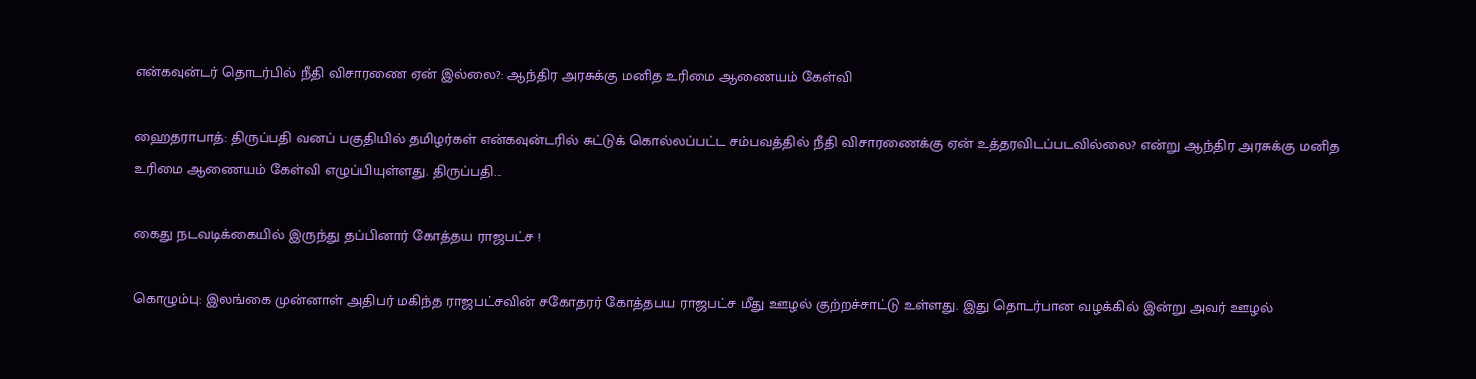என்கவுன்டர் தொடர்பில் நீதி விசாரணை ஏன் இல்லை?: ஆந்திர அரசுக்கு மனித உரிமை ஆணையம் கேள்வி

ஹைதராபாத்: திருப்பதி வனப் பகுதியில் தமிழர்கள் என்கவுன்டரில் சுட்டுக் கொல்லப்பட்ட சம்பவத்தில் நீதி விசாரணைக்கு ஏன் உத்தரவிடப்படவில்லை? என்று ஆந்திர அரசுக்கு மனித உரிமை ஆணையம் கேள்வி எழுப்பியுள்ளது. திருப்பதி...

கைது நடவடிக்கையில் இருந்து தப்பினார் கோத்தய ராஜபட்ச !

கொழும்பு: இலங்கை முன்னாள் அதிபர் மகிந்த ராஜபட்சவின் சகோதரர் கோத்தபய ராஜபட்ச மீது ஊழல் குற்றச்சாட்டு உள்ளது. இது தொடர்பான வழக்கில் இன்று அவர் ஊழல்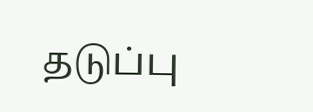தடுப்பு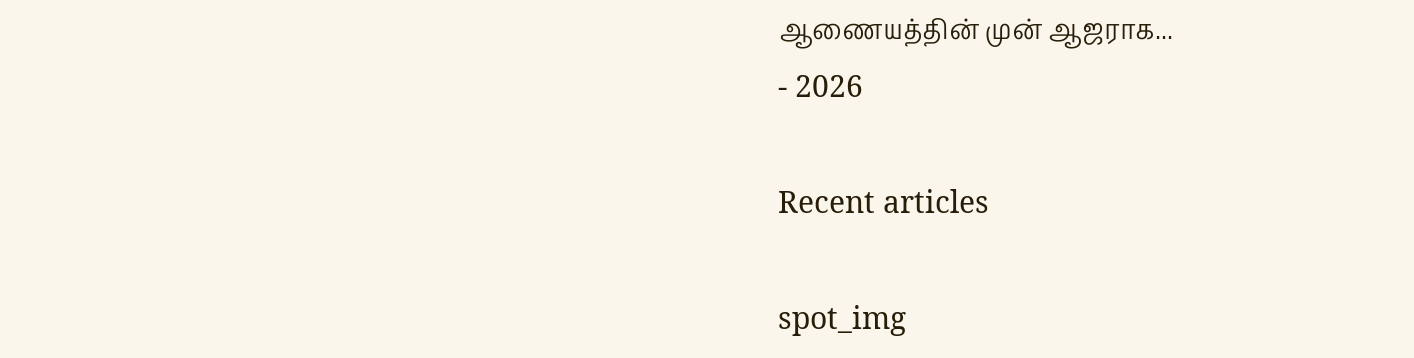ஆணையத்தின் முன் ஆஜராக...
- 2026

Recent articles

spot_img